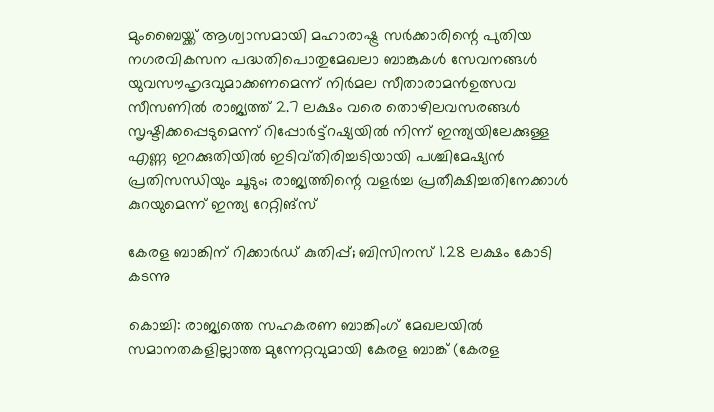മുംബൈയ്ക്ക് ആശ്വാസമായി മഹാരാഷ്ട്ര സർക്കാരിന്റെ പുതിയ നഗരവികസന പദ്ധതിപൊതുമേഖലാ ബാങ്കുകൾ സേവനങ്ങൾ യുവസൗഹൃദവുമാക്കണമെന്ന് നിർമല സീതാരാമൻഉത്സവ സീസണില്‍ രാജ്യത്ത് 2.7 ലക്ഷം വരെ തൊഴിലവസരങ്ങള്‍ സൃഷ്ടിക്കപ്പെടുമെന്ന് റിപ്പോര്‍ട്ട്റഷ്യയില്‍ നിന്ന് ഇന്ത്യയിലേക്കുള്ള എണ്ണ ഇറക്കുതിയില്‍ ഇടിവ്തിരിച്ചടിയായി പശ്ചിമേഷ്യൻ പ്രതിസന്ധിയും ചൂടും; രാജ്യത്തിന്റെ വളർച്ച പ്രതീക്ഷിച്ചതിനേക്കാൾ കുറയുമെന്ന് ഇന്ത്യ റേറ്റിങ്സ്

കേരള ബാങ്കിന് റിക്കാര്‍ഡ് കുതിപ്പ്; ബിസിനസ് 1.28 ലക്ഷം കോടി കടന്നു

കൊച്ചി: രാജ്യത്തെ സഹകരണ ബാങ്കിംഗ് മേഖലയില്‍ സമാനതകളില്ലാത്ത മുന്നേറ്റവുമായി കേരള ബാങ്ക് (കേരള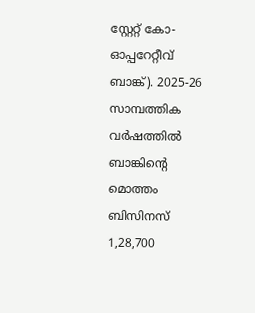സ്റ്റേറ്റ് കോ-ഓപ്പറേറ്റീവ് ബാങ്ക്). 2025-26 സാമ്പത്തിക വര്‍ഷത്തില്‍ ബാങ്കിന്‍റെ മൊത്തം ബിസിനസ് 1,28,700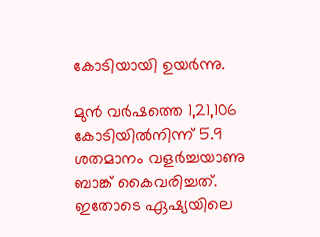കോടിയായി ഉയര്‍ന്നു.

മുന്‍ വര്‍ഷത്തെ 1,21,106 കോടിയില്‍നിന്ന് 5.9 ശതമാനം വളര്‍ച്ചയാണു ബാങ്ക് കൈവരിച്ചത്. ഇതോടെ ഏഷ്യയിലെ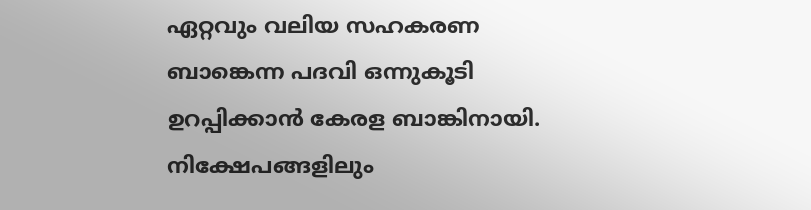ഏറ്റവും വലിയ സഹകരണ ബാങ്കെന്ന പദവി ഒന്നുകൂടി ഉറപ്പിക്കാന്‍ കേരള ബാങ്കിനായി. നിക്ഷേപങ്ങളിലും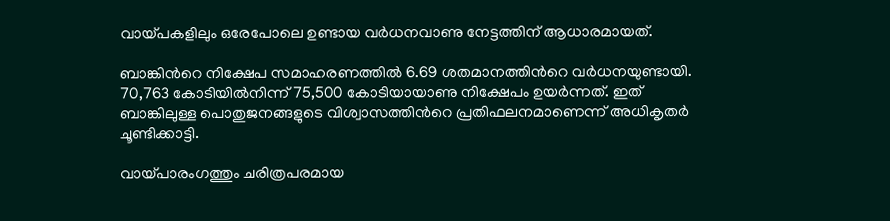വായ്പകളിലും ഒരേപോലെ ഉണ്ടായ വര്‍ധനവാണു നേട്ടത്തിന് ആധാരമായത്.

ബാങ്കിന്‍റെ നിക്ഷേപ സമാഹരണത്തില്‍ 6.69 ശതമാനത്തിന്‍റെ വര്‍ധനയുണ്ടായി. 70,763 കോടിയില്‍നിന്ന് 75,500 കോടിയായാണു നിക്ഷേപം ഉയര്‍ന്നത്. ഇത് ബാങ്കിലുള്ള പൊതുജനങ്ങളുടെ വിശ്വാസത്തിന്‍റെ പ്രതിഫലനമാണെന്ന് അധികൃതര്‍ ചൂണ്ടിക്കാട്ടി.

വായ്പാരംഗത്തും ചരിത്രപരമായ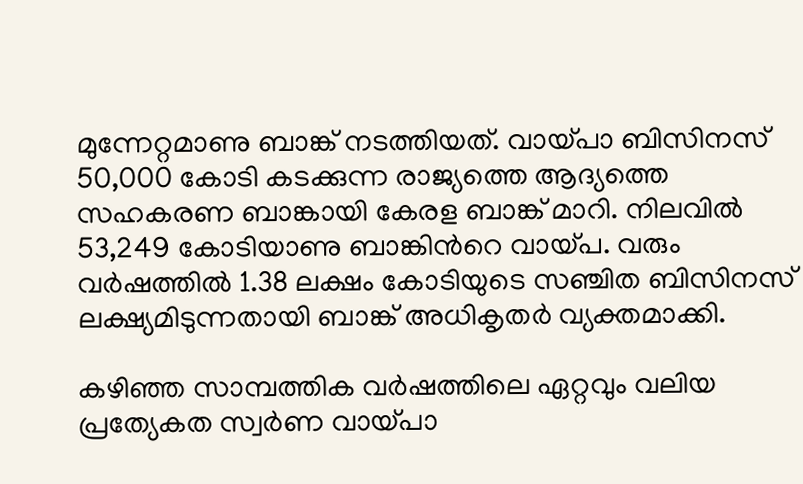മുന്നേറ്റമാണു ബാങ്ക് നടത്തിയത്. വായ്പാ ബിസിനസ് 50,000 കോടി കടക്കുന്ന രാജ്യത്തെ ആദ്യത്തെ സഹകരണ ബാങ്കായി കേരള ബാങ്ക് മാറി. നിലവില്‍ 53,249 കോടിയാണു ബാങ്കിന്‍റെ വായ്പ. വരും വര്‍ഷത്തില്‍ 1.38 ലക്ഷം കോടിയുടെ സഞ്ചിത ബിസിനസ് ലക്ഷ്യമിടുന്നതായി ബാങ്ക് അധികൃതര്‍ വ്യക്തമാക്കി.

കഴിഞ്ഞ സാമ്പത്തിക വര്‍ഷത്തിലെ ഏറ്റവും വലിയ പ്രത്യേകത സ്വര്‍ണ വായ്പാ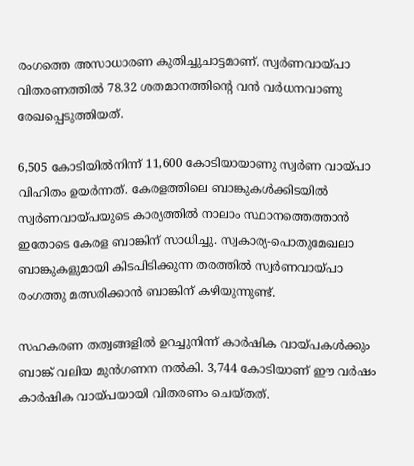രംഗത്തെ അസാധാരണ കുതിച്ചുചാട്ടമാണ്. സ്വര്‍ണവായ്പാ വിതരണത്തില്‍ 78.32 ശതമാനത്തിന്‍റെ വന്‍ വര്‍ധനവാണു രേഖപ്പെടുത്തിയത്.

6,505 കോടിയില്‍നിന്ന് 11,600 കോടിയായാണു സ്വര്‍ണ വായ്പാ വിഹിതം ഉയര്‍ന്നത്. കേരളത്തിലെ ബാങ്കുകള്‍ക്കിടയില്‍ സ്വര്‍ണവായ്പയുടെ കാര്യത്തില്‍ നാലാം സ്ഥാനത്തെത്താന്‍ ഇതോടെ കേരള ബാങ്കിന് സാധിച്ചു. സ്വകാര്യ-പൊതുമേഖലാ ബാങ്കുകളുമായി കിടപിടിക്കുന്ന തരത്തില്‍ സ്വര്‍ണവായ്പാ രംഗത്തു മത്സരിക്കാന്‍ ബാങ്കിന് കഴിയുന്നുണ്ട്.

സഹകരണ തത്വങ്ങളില്‍ ഉറച്ചുനിന്ന് കാര്‍ഷിക വായ്പകള്‍ക്കും ബാങ്ക് വലിയ മുന്‍ഗണന നല്‍കി. 3,744 കോടിയാണ് ഈ വര്‍ഷം കാര്‍ഷിക വായ്പയായി വിതരണം ചെയ്തത്.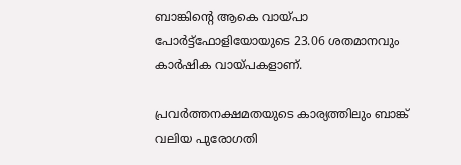ബാങ്കിന്‍റെ ആകെ വായ്പാ പോര്‍ട്ട്ഫോളിയോയുടെ 23.06 ശതമാനവും കാര്‍ഷിക വായ്പകളാണ്.

പ്രവര്‍ത്തനക്ഷമതയുടെ കാര്യത്തിലും ബാങ്ക് വലിയ പുരോഗതി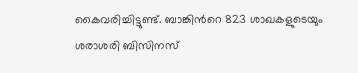കൈവരിച്ചിട്ടുണ്ട്. ബാങ്കിന്‍റെ 823 ശാഖകളുടെയും ശരാശരി ബിസിനസ്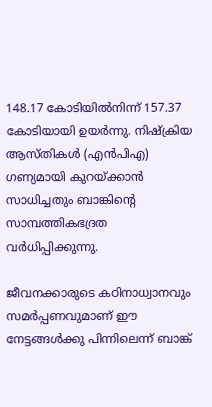148.17 കോടിയില്‍നിന്ന് 157.37 കോടിയായി ഉയര്‍ന്നു. നിഷ്‌ക്രിയ ആസ്തികള്‍ (എന്‍പിഎ) ഗണ്യമായി കുറയ്ക്കാന്‍ സാധിച്ചതും ബാങ്കിന്‍റെ സാമ്പത്തികഭദ്രത വര്‍ധിപ്പിക്കുന്നു.

ജീവനക്കാരുടെ കഠിനാധ്വാനവും സമര്‍പ്പണവുമാണ് ഈ നേട്ടങ്ങള്‍ക്കു പിന്നിലെന്ന് ബാങ്ക്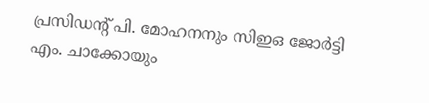പ്രസിഡന്‍റ് പി. മോഹനനും സിഇഒ ജോര്‍ട്ടി എം. ചാക്കോയും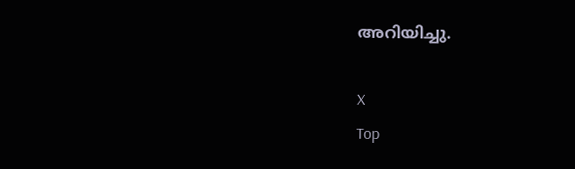അറിയിച്ചു.

X
Top